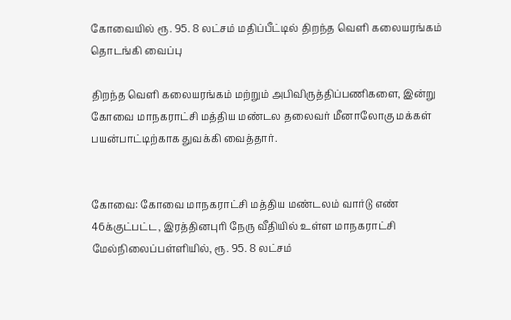கோவையில் ரூ. 95. 8 லட்சம் மதிப்பீட்டில் திறந்த வெளி கலையரங்கம் தொடங்கி வைப்பு

திறந்த வெளி கலையரங்கம் மற்றும் அபிவிருத்திப்பணிகளை, இன்று கோவை மாநகராட்சி மத்திய மண்டல தலைவர் மீனாலோகு மக்கள் பயன்பாட்டிற்காக துவக்கி வைத்தார்.


கோவை: கோவை மாநகராட்சி மத்திய மண்டலம் வார்டு எண் 46க்குட்பட்ட, இரத்தினபுரி நேரு வீதியில் உள்ள மாநகராட்சி மேல்நிலைப்பள்ளியில், ரூ. 95. 8 லட்சம்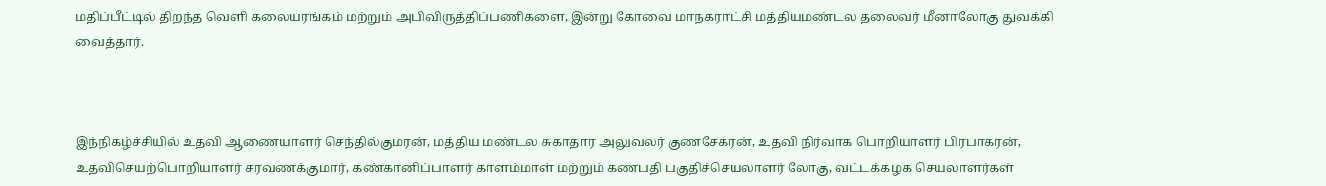மதிப்பீட்டில் திறந்த வெளி கலையரங்கம் மற்றும் அபிவிருத்திப்பணிகளை, இன்று கோவை மாநகராட்சி மத்தியமண்டல தலைவர் மீனாலோகு துவக்கி வைத்தார்.



இந்நிகழ்ச்சியில் உதவி ஆணையாளர் செந்தில்குமரன், மத்திய மண்டல சுகாதார அலுவலர் குணசேகரன், உதவி நிர்வாக பொறியாளர் பிரபாகரன், உதவிசெயற்பொறியாளர் சரவணக்குமார், கண்கானிப்பாளர் காளம்மாள் மற்றும் கணபதி பகுதிச்செயலாளர் லோகு, வட்டக்கழக செயலாளர்கள்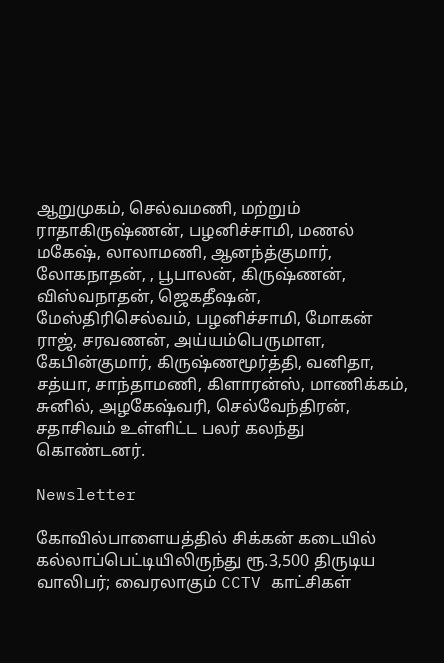ஆறுமுகம், செல்வமணி, மற்றும் ராதாகிருஷ்ணன், பழனிச்சாமி, மணல் மகேஷ், லாலாமணி, ஆனந்த்குமார், லோகநாதன், , பூபாலன், கிருஷ்ணன், விஸ்வநாதன், ஜெகதீஷன், மேஸ்திரிசெல்வம், பழனிச்சாமி, மோகன் ராஜ், சரவணன், அய்யம்பெருமாள, கேபின்குமார், கிருஷ்ணமூர்த்தி, வனிதா, சத்யா, சாந்தாமணி, கிளாரன்ஸ், மாணிக்கம், சுனில், அழகேஷ்வரி, செல்வேந்திரன், சதாசிவம் உள்ளிட்ட பலர் கலந்து கொண்டனர்.

Newsletter

கோவில்பாளையத்தில் சிக்கன் கடையில் கல்லாப்பெட்டியிலிருந்து ரூ.3,500 திருடிய வாலிபர்; வைரலாகும் CCTV காட்சிகள்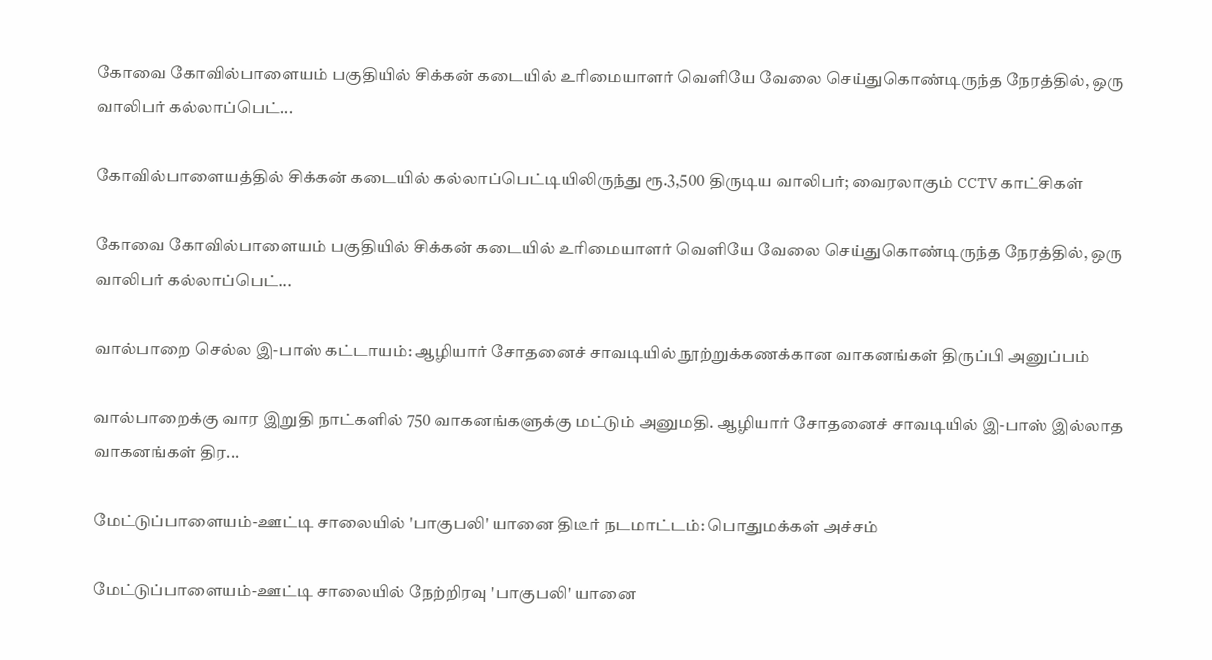கோவை கோவில்பாளையம் பகுதியில் சிக்கன் கடையில் உரிமையாளர் வெளியே வேலை செய்துகொண்டிருந்த நேரத்தில், ஒரு வாலிபர் கல்லாப்பெட்...

கோவில்பாளையத்தில் சிக்கன் கடையில் கல்லாப்பெட்டியிலிருந்து ரூ.3,500 திருடிய வாலிபர்; வைரலாகும் CCTV காட்சிகள்

கோவை கோவில்பாளையம் பகுதியில் சிக்கன் கடையில் உரிமையாளர் வெளியே வேலை செய்துகொண்டிருந்த நேரத்தில், ஒரு வாலிபர் கல்லாப்பெட்...

வால்பாறை செல்ல இ-பாஸ் கட்டாயம்: ஆழியார் சோதனைச் சாவடியில் நூற்றுக்கணக்கான வாகனங்கள் திருப்பி அனுப்பம்

வால்பாறைக்கு வார இறுதி நாட்களில் 750 வாகனங்களுக்கு மட்டும் அனுமதி. ஆழியார் சோதனைச் சாவடியில் இ-பாஸ் இல்லாத வாகனங்கள் திர...

மேட்டுப்பாளையம்-ஊட்டி சாலையில் 'பாகுபலி' யானை திடீர் நடமாட்டம்: பொதுமக்கள் அச்சம்

மேட்டுப்பாளையம்-ஊட்டி சாலையில் நேற்றிரவு 'பாகுபலி' யானை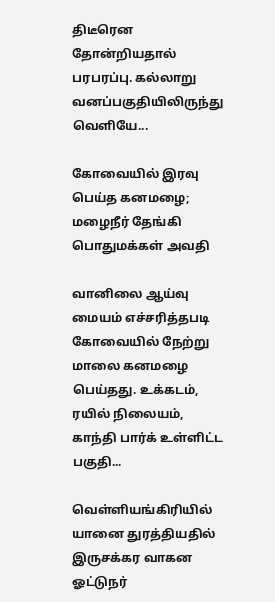திடீரென தோன்றியதால் பரபரப்பு. கல்லாறு வனப்பகுதியிலிருந்து வெளியே...

கோவையில் இரவு பெய்த கனமழை; மழைநீர் தேங்கி பொதுமக்கள் அவதி

வானிலை ஆய்வு மையம் எச்சரித்தபடி கோவையில் நேற்று மாலை கனமழை பெய்தது. உக்கடம், ரயில் நிலையம், காந்தி பார்க் உள்ளிட்ட பகுதி...

வெள்ளியங்கிரியில் யானை துரத்தியதில் இருசக்கர வாகன ஓட்டுநர்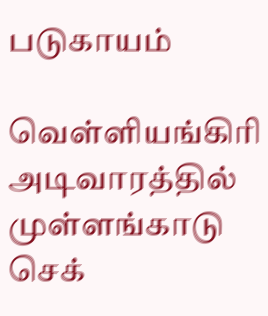படுகாயம்

வெள்ளியங்கிரி அடிவாரத்தில் முள்ளங்காடு செக்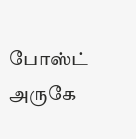போஸ்ட் அருகே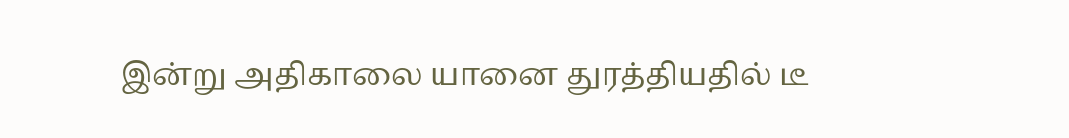இன்று அதிகாலை யானை துரத்தியதில் டீ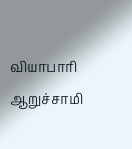வியாபாரி ஆறுச்சாமி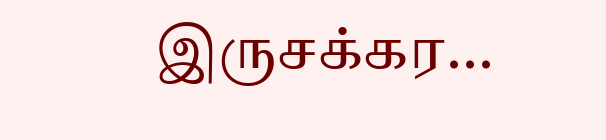இருசக்கர...